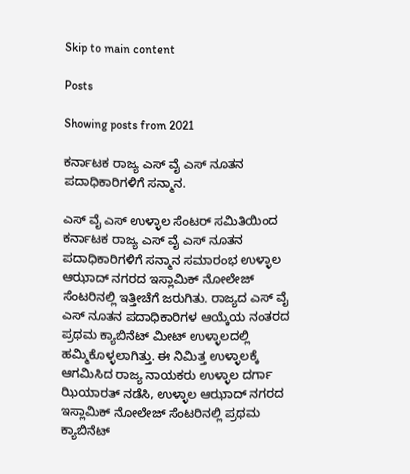Skip to main content

Posts

Showing posts from 2021

ಕರ್ನಾಟಕ ರಾಜ್ಯ ಎಸ್ ವೈ ಎಸ್ ನೂತನ ಪದಾಧಿಕಾರಿಗಳಿಗೆ ಸನ್ಮಾನ.

ಎಸ್ ವೈ ಎಸ್ ಉಳ್ಳಾಲ ಸೆಂಟರ್ ಸಮಿತಿಯಿಂದ ಕರ್ನಾಟಕ ರಾಜ್ಯ ಎಸ್ ವೈ ಎಸ್ ನೂತನ ಪದಾಧಿಕಾರಿಗಳಿಗೆ ಸನ್ಮಾನ ಸಮಾರಂಭ ಉಳ್ಳಾಲ ಆಝಾದ್ ನಗರದ ಇಸ್ಲಾಮಿಕ್ ನೋಲೇಜ್ ಸೆಂಟರಿನಲ್ಲಿ ಇತ್ತೀಚೆಗೆ ಜರುಗಿತು. ರಾಜ್ಯದ ಎಸ್ ವೈ ಎಸ್ ನೂತನ ಪದಾಧಿಕಾರಿಗಳ ಆಯ್ಕೆಯ ನಂತರದ ಪ್ರಥಮ ಕ್ಯಾಬಿನೆಟ್ ಮೀಟ್ ಉಳ್ಳಾಲದಲ್ಲಿ ಹಮ್ಮಿಕೊಳ್ಳಲಾಗಿತ್ತು. ಈ ನಿಮಿತ್ತ ಉಳ್ಳಾಲಕ್ಕೆ ಆಗಮಿಸಿದ ರಾಜ್ಯ ನಾಯಕರು ಉಳ್ಳಾಲ ದರ್ಗಾ ಝಿಯಾರತ್ ನಡೆಸಿ, ಉಳ್ಳಾಲ ಆಝಾದ್ ನಗರದ ಇಸ್ಲಾಮಿಕ್ ನೋಲೇಜ್ ಸೆಂಟರಿನಲ್ಲಿ ಪ್ರಥಮ ಕ್ಯಾಬಿನೆಟ್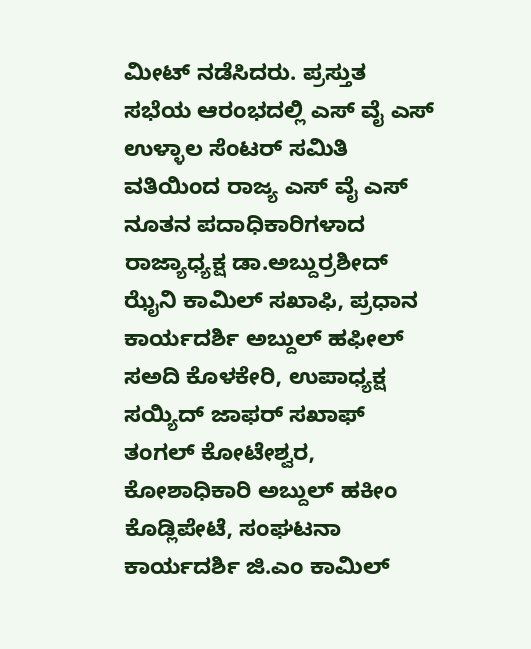ಮೀಟ್ ನಡೆಸಿದರು. ಪ್ರಸ್ತುತ ಸಭೆಯ ಆರಂಭದಲ್ಲಿ ಎಸ್ ವೈ ಎಸ್ ಉಳ್ಳಾಲ ಸೆಂಟರ್ ಸಮಿತಿ ವತಿಯಿಂದ ರಾಜ್ಯ ಎಸ್ ವೈ ಎಸ್ ನೂತನ ಪದಾಧಿಕಾರಿಗಳಾದ  ರಾಜ್ಯಾಧ್ಯಕ್ಷ ಡಾ.ಅಬ್ದುರ್ರಶೀದ್ ಝೈನಿ ಕಾಮಿಲ್ ಸಖಾಫಿ, ಪ್ರಧಾನ ಕಾರ್ಯದರ್ಶಿ ಅಬ್ದುಲ್ ಹಫೀಲ್ ಸಅದಿ ಕೊಳಕೇರಿ, ಉಪಾಧ್ಯಕ್ಷ ಸಯ್ಯಿದ್ ಜಾಫರ್ ಸಖಾಫ್ ತಂಗಲ್ ಕೋಟೇಶ್ವರ, ಕೋಶಾಧಿಕಾರಿ ಅಬ್ದುಲ್ ಹಕೀಂ ಕೊಡ್ಲಿಪೇಟೆ, ಸಂಘಟನಾ ಕಾರ್ಯದರ್ಶಿ ಜಿ.ಎಂ ಕಾಮಿಲ್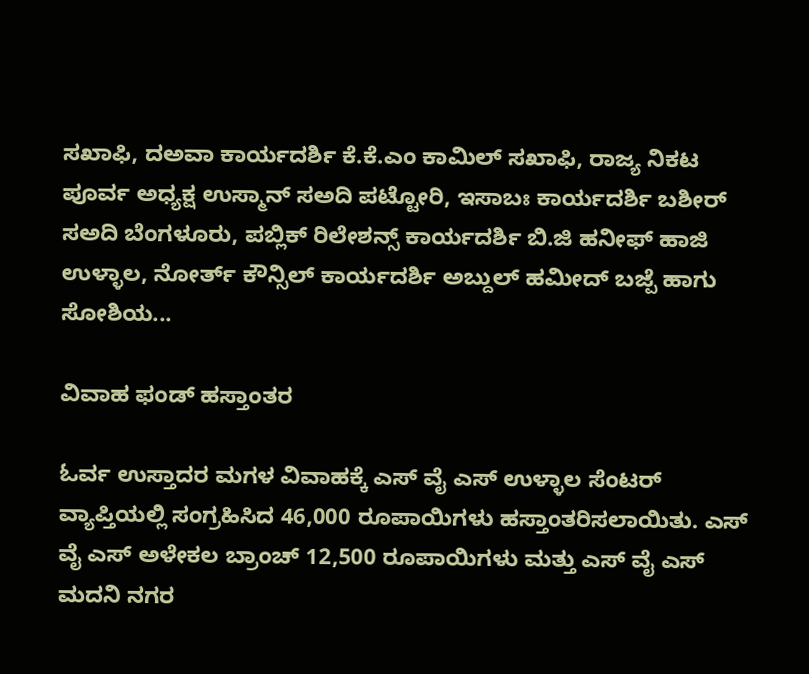ಸಖಾಫಿ, ದಅವಾ ಕಾರ್ಯದರ್ಶಿ ಕೆ.ಕೆ.ಎಂ ಕಾಮಿಲ್ ಸಖಾಫಿ, ರಾಜ್ಯ ನಿಕಟ ಪೂರ್ವ ಅಧ್ಯಕ್ಷ ಉಸ್ಮಾನ್ ಸಅದಿ ಪಟ್ಟೋರಿ, ಇಸಾಬಃ ಕಾರ್ಯದರ್ಶಿ ಬಶೀರ್ ಸಅದಿ ಬೆಂಗಳೂರು, ಪಬ್ಲಿಕ್ ರಿಲೇಶನ್ಸ್ ಕಾರ್ಯದರ್ಶಿ ಬಿ.ಜಿ ಹನೀಫ್ ಹಾಜಿ ಉಳ್ಳಾಲ, ನೋರ್ತ್ ಕೌನ್ಸಿಲ್ ಕಾರ್ಯದರ್ಶಿ ಅಬ್ದುಲ್ ಹಮೀದ್ ಬಜ್ಪೆ ಹಾಗು ಸೋಶಿಯ...

ವಿವಾಹ ಫಂಡ್ ಹಸ್ತಾಂತರ

ಓರ್ವ ಉಸ್ತಾದರ ಮಗಳ ವಿವಾಹಕ್ಕೆ ಎಸ್ ವೈ ಎಸ್ ಉಳ್ಳಾಲ ಸೆಂಟರ್ ವ್ಯಾಪ್ತಿಯಲ್ಲಿ ಸಂಗ್ರಹಿಸಿದ 46,000 ರೂಪಾಯಿಗಳು ಹಸ್ತಾಂತರಿಸಲಾಯಿತು. ಎಸ್ ವೈ ಎಸ್ ಅಳೇಕಲ ಬ್ರಾಂಚ್ 12,500 ರೂಪಾಯಿಗಳು ಮತ್ತು ಎಸ್ ವೈ ಎಸ್ ಮದನಿ ನಗರ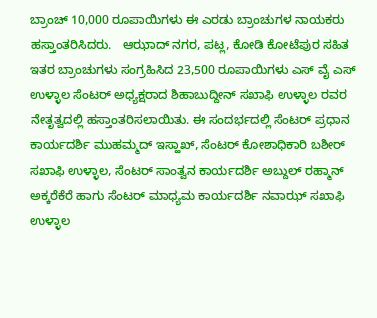ಬ್ರಾಂಚ್ 10,000 ರೂಪಾಯಿಗಳು ಈ ಎರಡು ಬ್ರಾಂಚುಗಳ ನಾಯಕರು ಹಸ್ತಾಂತರಿಸಿದರು.   ಆಝಾದ್ ನಗರ, ಪಟ್ಲ, ಕೋಡಿ ಕೋಟೆಪುರ ಸಹಿತ ಇತರ ಬ್ರಾಂಚುಗಳು ಸಂಗ್ರಹಿಸಿದ 23,500 ರೂಪಾಯಿಗಳು ಎಸ್ ವೈ ಎಸ್ ಉಳ್ಳಾಲ ಸೆಂಟರ್ ಅಧ್ಯಕ್ಷರಾದ ಶಿಹಾಬುದ್ದೀನ್ ಸಖಾಫಿ ಉಳ್ಳಾಲ ರವರ ನೇತೃತ್ವದಲ್ಲಿ ಹಸ್ತಾಂತರಿಸಲಾಯಿತು. ಈ ಸಂದರ್ಭದಲ್ಲಿ ಸೆಂಟರ್ ಪ್ರಧಾನ ಕಾರ್ಯದರ್ಶಿ ಮುಹಮ್ಮದ್ ಇಸ್ಹಾಖ್, ಸೆಂಟರ್ ಕೋಶಾಧಿಕಾರಿ ಬಶೀರ್ ಸಖಾಫಿ ಉಳ್ಳಾಲ, ಸೆಂಟರ್ ಸಾಂತ್ವನ ಕಾರ್ಯದರ್ಶಿ ಅಬ್ದುಲ್ ರಹ್ಮಾನ್ ಅಕ್ಕರೆಕೆರೆ ಹಾಗು ಸೆಂಟರ್ ಮಾಧ್ಯಮ ಕಾರ್ಯದರ್ಶಿ ನವಾಝ್ ಸಖಾಫಿ ಉಳ್ಳಾಲ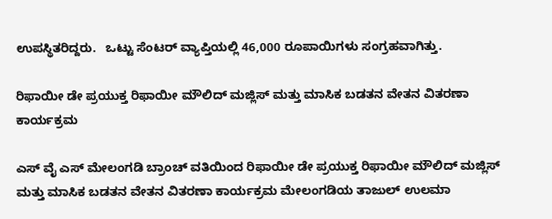ಉಪಸ್ಥಿತರಿದ್ದರು.   ಒಟ್ಟು ಸೆಂಟರ್ ವ್ಯಾಪ್ತಿಯಲ್ಲಿ 46,000 ರೂಪಾಯಿಗಳು ಸಂಗ್ರಹವಾಗಿತ್ತು.

ರಿಫಾಯೀ ಡೇ ಪ್ರಯುಕ್ತ ರಿಫಾಯೀ ಮೌಲಿದ್ ಮಜ್ಲಿಸ್ ಮತ್ತು ಮಾಸಿಕ ಬಡತನ ವೇತನ ವಿತರಣಾ ಕಾರ್ಯಕ್ರಮ

ಎಸ್ ವೈ ಎಸ್ ಮೇಲಂಗಡಿ ಬ್ರಾಂಚ್ ವತಿಯಿಂದ ರಿಫಾಯೀ ಡೇ ಪ್ರಯುಕ್ತ ರಿಫಾಯೀ ಮೌಲಿದ್ ಮಜ್ಲಿಸ್ ಮತ್ತು ಮಾಸಿಕ ಬಡತನ ವೇತನ ವಿತರಣಾ ಕಾರ್ಯಕ್ರಮ ಮೇಲಂಗಡಿಯ ತಾಜುಲ್ ಉಲಮಾ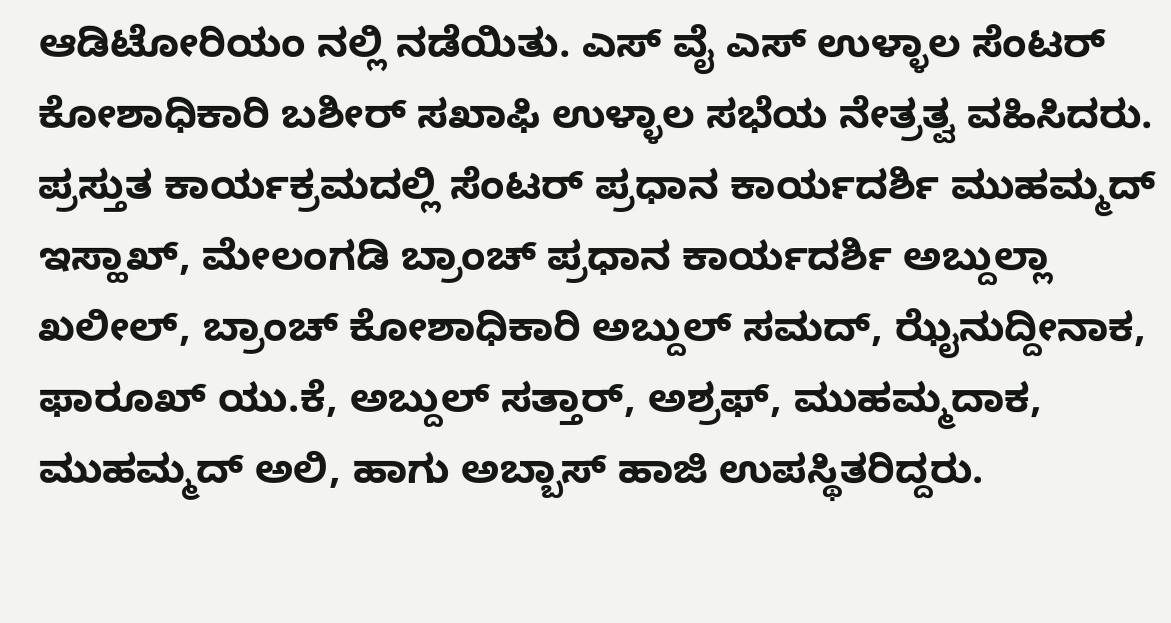ಆಡಿಟೋರಿಯಂ ನಲ್ಲಿ ನಡೆಯಿತು. ಎಸ್ ವೈ ಎಸ್ ಉಳ್ಳಾಲ ಸೆಂಟರ್ ಕೋಶಾಧಿಕಾರಿ ಬಶೀರ್ ಸಖಾಫಿ ಉಳ್ಳಾಲ ಸಭೆಯ ನೇತ್ರತ್ವ ವಹಿಸಿದರು. ಪ್ರಸ್ತುತ ಕಾರ್ಯಕ್ರಮದಲ್ಲಿ ಸೆಂಟರ್ ಪ್ರಧಾನ ಕಾರ್ಯದರ್ಶಿ ಮುಹಮ್ಮದ್ ಇಸ್ಹಾಖ್, ಮೇಲಂಗಡಿ ಬ್ರಾಂಚ್ ಪ್ರಧಾನ ಕಾರ್ಯದರ್ಶಿ ಅಬ್ದುಲ್ಲಾ ಖಲೀಲ್, ಬ್ರಾಂಚ್ ಕೋಶಾಧಿಕಾರಿ ಅಬ್ದುಲ್ ಸಮದ್, ಝೈನುದ್ದೀನಾಕ, ಫಾರೂಖ್ ಯು.ಕೆ, ಅಬ್ದುಲ್ ಸತ್ತಾರ್, ಅಶ್ರಫ್, ಮುಹಮ್ಮದಾಕ, ಮುಹಮ್ಮದ್ ಅಲಿ, ಹಾಗು ಅಬ್ಬಾಸ್ ಹಾಜಿ ಉಪಸ್ಥಿತರಿದ್ದರು.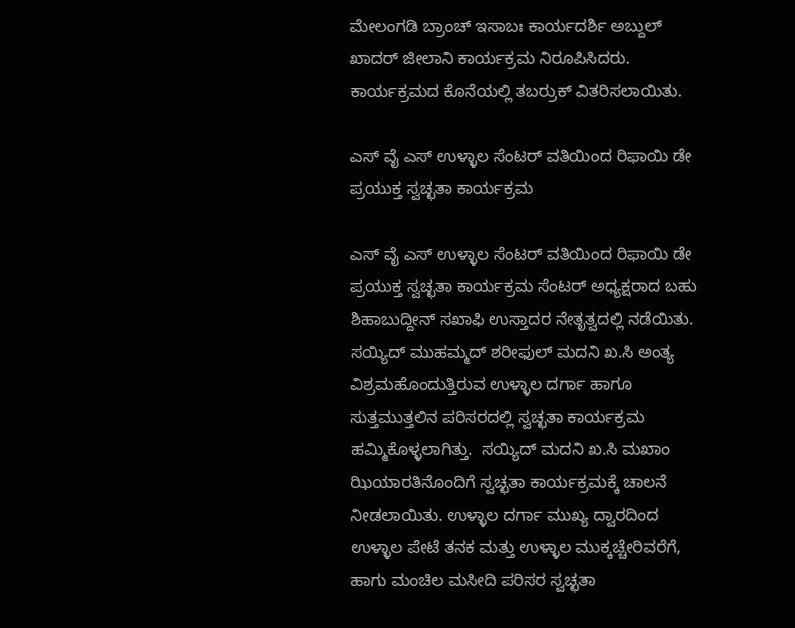ಮೇಲಂಗಡಿ ಬ್ರಾಂಚ್ ಇಸಾಬಃ ಕಾರ್ಯದರ್ಶಿ ಅಬ್ದುಲ್ ಖಾದರ್ ಜೀಲಾನಿ ಕಾರ್ಯಕ್ರಮ ನಿರೂಪಿಸಿದರು. ಕಾರ್ಯಕ್ರಮದ ಕೊನೆಯಲ್ಲಿ ತಬರ್ರುಕ್ ವಿತರಿಸಲಾಯಿತು.

ಎಸ್ ವೈ ಎಸ್ ಉಳ್ಳಾಲ ಸೆಂಟರ್ ವತಿಯಿಂದ ರಿಫಾಯಿ ಡೇ ಪ್ರಯುಕ್ತ ಸ್ವಚ್ಛತಾ ಕಾರ್ಯಕ್ರಮ

ಎಸ್ ವೈ ಎಸ್ ಉಳ್ಳಾಲ ಸೆಂಟರ್ ವತಿಯಿಂದ ರಿಫಾಯಿ ಡೇ ಪ್ರಯುಕ್ತ ಸ್ವಚ್ಛತಾ ಕಾರ್ಯಕ್ರಮ ಸೆಂಟರ್ ಅಧ್ಯಕ್ಷರಾದ ಬಹು ಶಿಹಾಬುದ್ದೀನ್ ಸಖಾಫಿ ಉಸ್ತಾದರ ನೇತೃತ್ವದಲ್ಲಿ ನಡೆಯಿತು. ಸಯ್ಯಿದ್ ಮುಹಮ್ಮದ್ ಶರೀಫುಲ್ ಮದನಿ ಖ.ಸಿ ಅಂತ್ಯ ವಿಶ್ರಮಹೊಂದುತ್ತಿರುವ ಉಳ್ಳಾಲ ದರ್ಗಾ ಹಾಗೂ ಸುತ್ತಮುತ್ತಲಿನ ಪರಿಸರದಲ್ಲಿ ಸ್ವಚ್ಛತಾ ಕಾರ್ಯಕ್ರಮ ಹಮ್ಮಿಕೊಳ್ಳಲಾಗಿತ್ತು.  ಸಯ್ಯಿದ್ ಮದನಿ ಖ.ಸಿ ಮಖಾಂ ಝಿಯಾರತಿನೊಂದಿಗೆ ಸ್ವಚ್ಛತಾ ಕಾರ್ಯಕ್ರಮಕ್ಕೆ ಚಾಲನೆ ನೀಡಲಾಯಿತು. ಉಳ್ಳಾಲ ದರ್ಗಾ ಮುಖ್ಯ ದ್ವಾರದಿಂದ ಉಳ್ಳಾಲ ಪೇಟೆ ತನಕ ಮತ್ತು ಉಳ್ಳಾಲ ಮುಕ್ಕಚ್ಚೇರಿವರೆಗೆ, ಹಾಗು ಮಂಚಿಲ ಮಸೀದಿ ಪರಿಸರ ಸ್ವಚ್ಛತಾ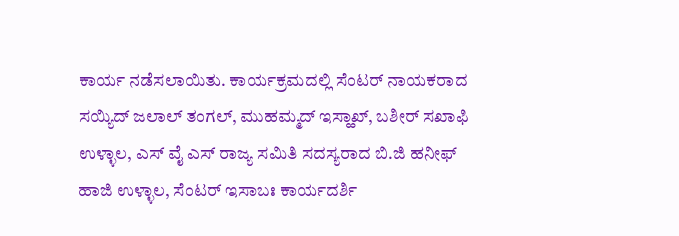ಕಾರ್ಯ ನಡೆಸಲಾಯಿತು. ಕಾರ್ಯಕ್ರಮದಲ್ಲಿ ಸೆಂಟರ್ ನಾಯಕರಾದ ಸಯ್ಯಿದ್ ಜಲಾಲ್ ತಂಗಲ್, ಮುಹಮ್ಮದ್ ಇಸ್ಹಾಖ್, ಬಶೀರ್ ಸಖಾಫಿ ಉಳ್ಳಾಲ, ಎಸ್ ವೈ ಎಸ್ ರಾಜ್ಯ ಸಮಿತಿ ಸದಸ್ಯರಾದ ಬಿ.ಜಿ ಹನೀಫ್ ಹಾಜಿ ಉಳ್ಳಾಲ, ಸೆಂಟರ್ ಇಸಾಬಃ ಕಾರ್ಯದರ್ಶಿ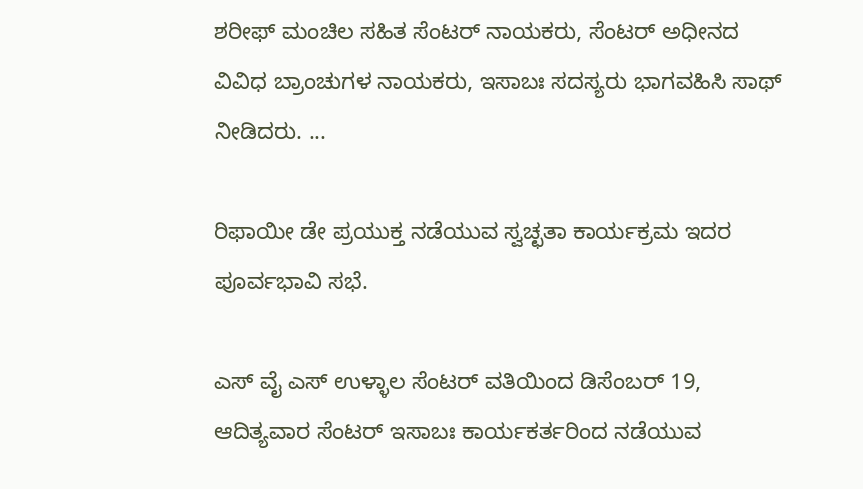ಶರೀಫ್ ಮಂಚಿಲ ಸಹಿತ ಸೆಂಟರ್ ನಾಯಕರು, ಸೆಂಟರ್ ಅಧೀನದ ವಿವಿಧ ಬ್ರಾಂಚುಗಳ ನಾಯಕರು, ಇಸಾಬಃ ಸದಸ್ಯರು ಭಾಗವಹಿಸಿ ಸಾಥ್ ನೀಡಿದರು. ...

ರಿಫಾಯೀ ಡೇ ಪ್ರಯುಕ್ತ ನಡೆಯುವ ಸ್ವಚ್ಛತಾ ಕಾರ್ಯಕ್ರಮ ಇದರ ಪೂರ್ವಭಾವಿ ಸಭೆ.

ಎಸ್ ವೈ ಎಸ್ ಉಳ್ಳಾಲ ಸೆಂಟರ್ ವತಿಯಿಂದ ಡಿಸೆಂಬರ್ 19, ಆದಿತ್ಯವಾರ ಸೆಂಟರ್ ಇಸಾಬಃ ಕಾರ್ಯಕರ್ತರಿಂದ ನಡೆಯುವ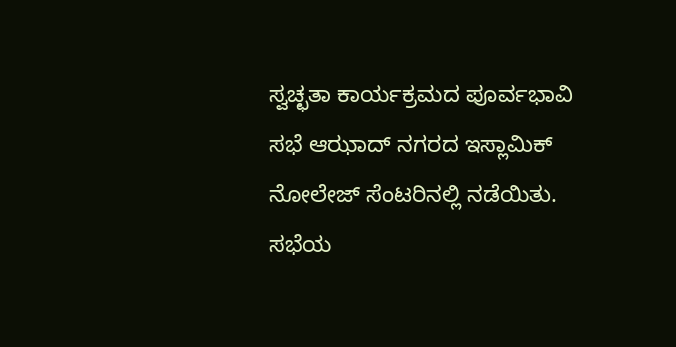ಸ್ವಚ್ಛತಾ ಕಾರ್ಯಕ್ರಮದ ಪೂರ್ವಭಾವಿ ಸಭೆ ಆಝಾದ್ ನಗರದ ಇಸ್ಲಾಮಿಕ್ ನೋಲೇಜ್ ಸೆಂಟರಿನಲ್ಲಿ ನಡೆಯಿತು. ಸಭೆಯ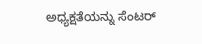ಅಧ್ಯಕ್ಷತೆಯನ್ನು ಸೆಂಟರ್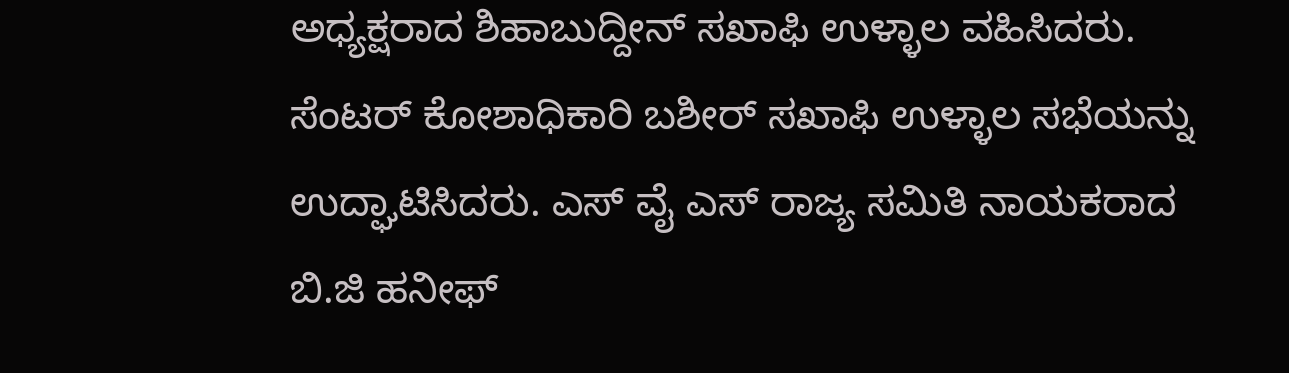ಅಧ್ಯಕ್ಷರಾದ ಶಿಹಾಬುದ್ದೀನ್ ಸಖಾಫಿ ಉಳ್ಳಾಲ ವಹಿಸಿದರು. ಸೆಂಟರ್ ಕೋಶಾಧಿಕಾರಿ ಬಶೀರ್ ಸಖಾಫಿ ಉಳ್ಳಾಲ ಸಭೆಯನ್ನು ಉದ್ಘಾಟಿಸಿದರು. ಎಸ್ ವೈ ಎಸ್ ರಾಜ್ಯ ಸಮಿತಿ ನಾಯಕರಾದ ಬಿ.ಜಿ ಹನೀಫ್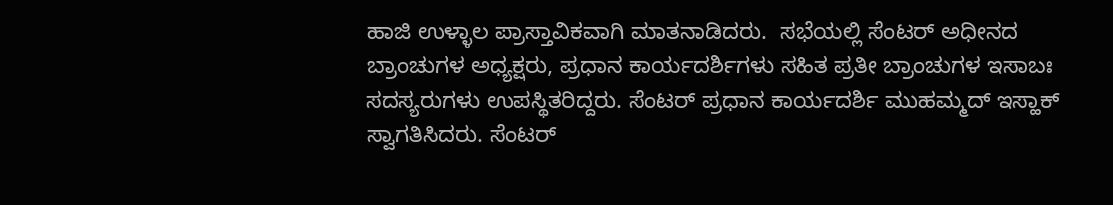ಹಾಜಿ ಉಳ್ಳಾಲ ಪ್ರಾಸ್ತಾವಿಕವಾಗಿ ಮಾತನಾಡಿದರು.  ಸಭೆಯಲ್ಲಿ ಸೆಂಟರ್ ಅಧೀನದ ಬ್ರಾಂಚುಗಳ ಅಧ್ಯಕ್ಷರು, ಪ್ರಧಾನ ಕಾರ್ಯದರ್ಶಿಗಳು ಸಹಿತ ಪ್ರತೀ ಬ್ರಾಂಚುಗಳ ಇಸಾಬಃ ಸದಸ್ಯರುಗಳು ಉಪಸ್ಥಿತರಿದ್ದರು. ಸೆಂಟರ್ ಪ್ರಧಾನ ಕಾರ್ಯದರ್ಶಿ ಮುಹಮ್ಮದ್ ಇಸ್ಹಾಕ್ ಸ್ವಾಗತಿಸಿದರು. ಸೆಂಟರ್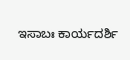ಇಸಾಬಃ ಕಾರ್ಯದರ್ಶಿ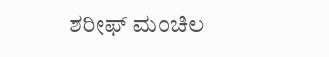ಶರೀಫ್ ಮಂಚಿಲ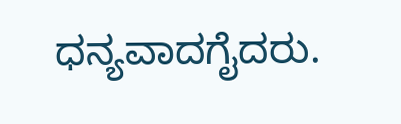ಧನ್ಯವಾದಗೈದರು.